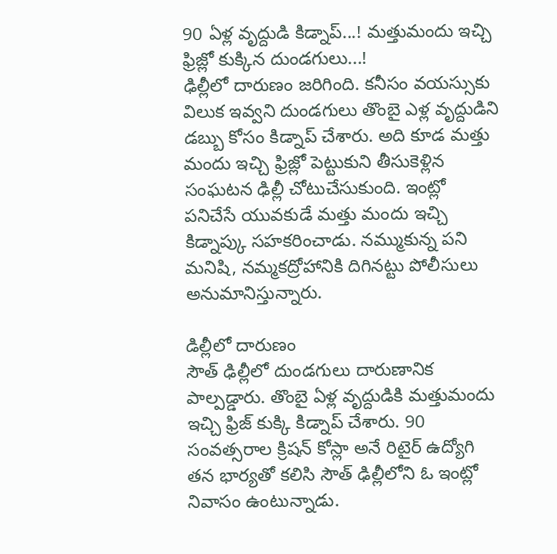90 ఏళ్ల వృద్దుడి కిడ్నాప్...! మత్తుమందు ఇచ్చి ఫ్రిజ్లో కుక్కిన దుండగులు...!
ఢిల్లీలో దారుణం జరిగింది. కనీసం వయస్సుకు విలుక ఇవ్వని దుండగులు తొంబై ఎళ్ల వృద్దుడిని డబ్బు కోసం కిడ్నాప్ చేశారు. అది కూడ మత్తు మందు ఇచ్చి ఫ్రిజ్లో పెట్టుకుని తీసుకెళ్లిన సంఘటన ఢిల్లీ చోటుచేసుకుంది. ఇంట్లో పనిచేసే యువకుడే మత్తు మందు ఇచ్చి కిడ్నాప్కు సహకరించాడు. నమ్ముకున్న పని మనిషి, నమ్మకద్రోహానికి దిగినట్టు పోలీసులు అనుమానిస్తున్నారు.

డిల్లీలో దారుణం
సౌత్ ఢిల్లీలో దుండగులు దారుణానిక పాల్పడ్డారు. తొంబై ఏళ్ల వృద్దుడికి మత్తుమందు ఇచ్చి ఫ్రిజ్ కుక్కి కిడ్నాప్ చేశారు. 90 సంవత్సరాల క్రిషన్ కోస్లా అనే రిటైర్ ఉద్యోగి తన భార్యతో కలిసి సౌత్ ఢిల్లీలోని ఓ ఇంట్లో నివాసం ఉంటున్నాడు.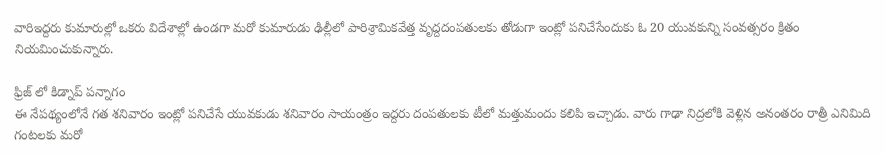వారిఇద్దరు కుమారుల్లో ఒకరు విదేశాల్లో ఉండగా మరో కుమారుడు ఢిల్లీలో పారిశ్రామికవేత్త వృద్దదంపతులకు తోడుగా ఇంట్లో పనిచేసేందుకు ఓ 20 యువకున్ని సంవత్సరం క్రితం నియమించుకున్నారు.

ఫ్రిజ్ లో కిడ్నాప్ పన్నాగం
ఈ నేపథ్యంలోనే గత శనివారం ఇంట్లో పనిచేసే యువకుడు శనివారం సాయంత్రం ఇద్దరు దంపతులకు టీలో మత్తుమందు కలిపి ఇచ్చాడు. వారు గాఢా నిద్రలోకి వెళ్లిన అనంతరం రాత్రీ ఎనిమిది గంటలకు మరో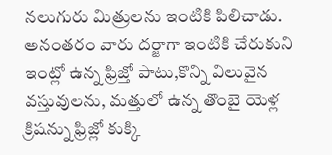నలుగురు మిత్రులను ఇంటికి పిలిచాడు. అనంతరం వారు దర్జాగా ఇంటికి చేరుకుని ఇంట్లో ఉన్న ఫ్రిజ్తో పాటు,కొన్ని విలువైన వస్తువులను, మత్తులో ఉన్న తొంబై యెళ్ల క్రిషన్ను ఫ్రిజ్లో కుక్కి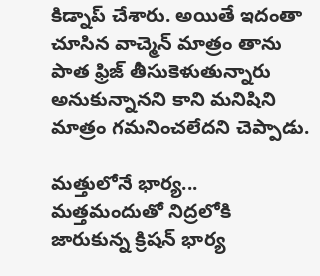కిడ్నాప్ చేశారు. అయితే ఇదంతా చూసిన వాచ్మెన్ మాత్రం తాను పాత ఫ్రిజ్ తీసుకెళుతున్నారు అనుకున్నానని కాని మనిషిని మాత్రం గమనించలేదని చెప్పాడు.

మత్తులోనే భార్య...
మత్తమందుతో నిద్రలోకి జారుకున్న క్రిషన్ భార్య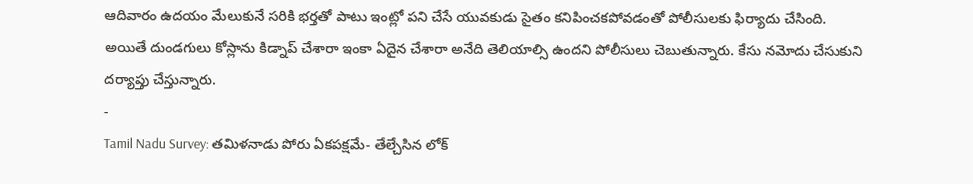ఆదివారం ఉదయం మేలుకునే సరికి భర్తతో పాటు ఇంట్లో పని చేసే యువకుడు సైతం కనిపించకపోవడంతో పోలీసులకు ఫిర్యాదు చేసింది. అయితే దుండగులు కోస్లాను కిడ్నాప్ చేశారా ఇంకా ఏదైన చేశారా అనేది తెలియాల్సి ఉందని పోలీసులు చెబుతున్నారు. కేసు నమోదు చేసుకుని దర్యాప్తు చేస్తున్నారు.
-
Tamil Nadu Survey: తమిళనాడు పోరు ఏకపక్షమే- తేల్చేసిన లోక్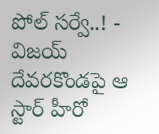పోల్ సర్వే..! -
విజయ్ దేవరకొండపై ఆ స్టార్ హీరో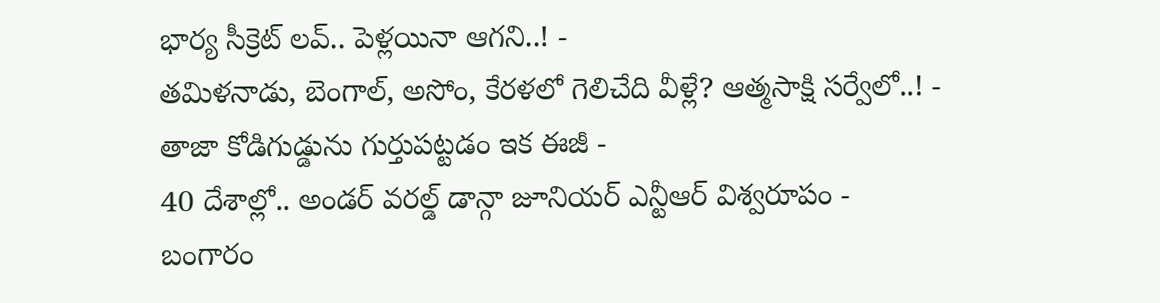భార్య సీక్రెట్ లవ్.. పెళ్లయినా ఆగని..! -
తమిళనాడు, బెంగాల్, అసోం, కేరళలో గెలిచేది వీళ్లే? ఆత్మసాక్షి సర్వేలో..! -
తాజా కోడిగుడ్డును గుర్తుపట్టడం ఇక ఈజీ -
40 దేశాల్లో.. అండర్ వరల్డ్ డాన్గా జూనియర్ ఎన్టీఆర్ విశ్వరూపం -
బంగారం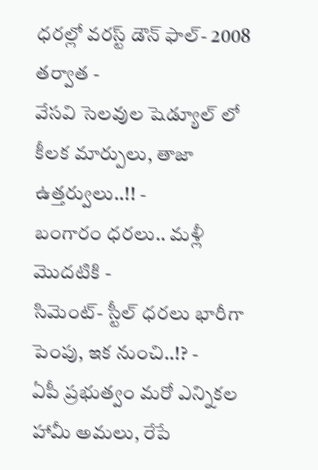ధరల్లో వరస్ట్ డౌన్ ఫాల్- 2008 తర్వాత -
వేసవి సెలవుల షెడ్యూల్ లో కీలక మార్పులు, తాజా ఉత్తర్వులు..!! -
బంగారం ధరలు.. మళ్లీ మొదటికి -
సిమెంట్- స్టీల్ ధరలు భారీగా పెంపు, ఇక నుంచి..!? -
ఏపీ ప్రభుత్వం మరో ఎన్నికల హామీ అమలు, రేపే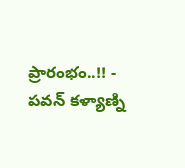ప్రారంభం..!! -
పవన్ కళ్యాణ్ని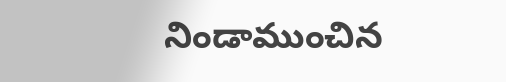నిండాముంచిన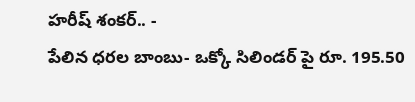హరీష్ శంకర్.. -
పేలిన ధరల బాంబు- ఒక్కో సిలిండర్ పై రూ. 195.50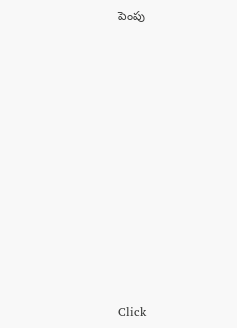పెంపు












Click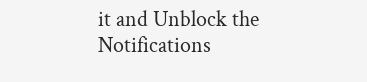it and Unblock the Notifications